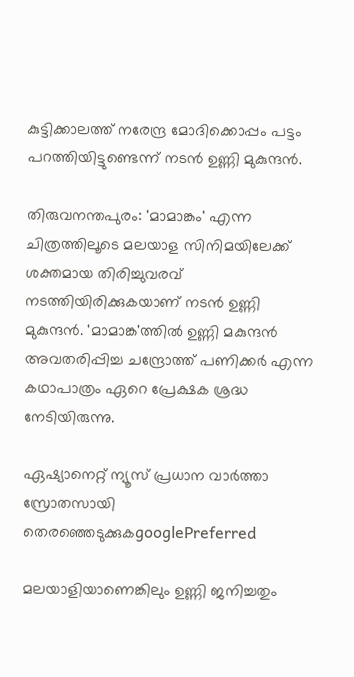കുട്ടിക്കാലത്ത് നരേന്ദ്ര മോദിക്കൊപ്പം പട്ടം പറത്തിയിട്ടുണ്ടെന്ന് നടന്‍ ഉണ്ണി മുകുന്ദന്‍.

തിരുവനന്തപുരം: 'മാമാങ്കം' എന്ന ചിത്രത്തിലൂടെ മലയാള സിനിമയിലേക്ക് ശക്തമായ തിരിച്ചുവരവ് നടത്തിയിരിക്കുകയാണ് നടന്‍ ഉണ്ണി മുകുന്ദന്‍. 'മാമാങ്ക'ത്തില്‍ ഉണ്ണി മകുന്ദന്‍ അവതരിപ്പിച്ച ചന്ദ്രോത്ത് പണിക്കര്‍ എന്ന കഥാപാത്രം ഏറെ പ്രേക്ഷക ശ്രദ്ധ നേടിയിരുന്നു.

ഏഷ്യാനെറ്റ് ന്യൂസ് പ്രധാന വാർത്താ സ്രോതസായി തെരഞ്ഞെടുക്കുകgooglePreferred

മലയാളിയാണെങ്കിലും ഉണ്ണി ജനിച്ചതും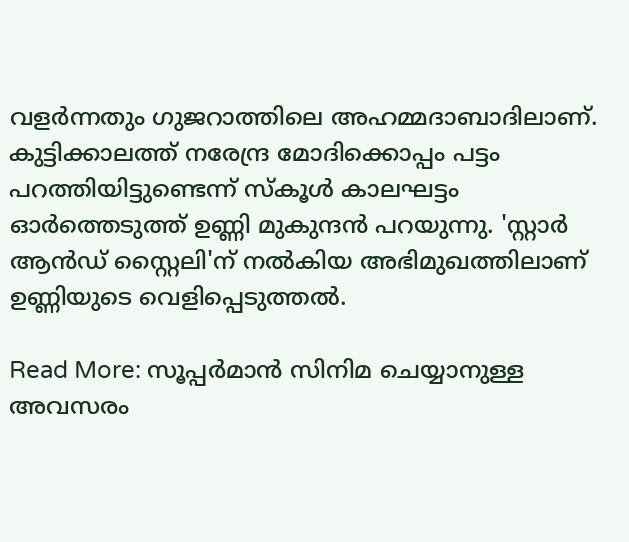വളര്‍ന്നതും ഗുജറാത്തിലെ അഹമ്മദാബാദിലാണ്. കുട്ടിക്കാലത്ത് നരേന്ദ്ര മോദിക്കൊപ്പം പട്ടം പറത്തിയിട്ടുണ്ടെന്ന് സ്കൂള്‍ കാലഘട്ടം ഓര്‍ത്തെടുത്ത് ഉണ്ണി മുകുന്ദന്‍ പറയുന്നു. 'സ്റ്റാര്‍ ആന്‍ഡ് സ്റ്റൈലി'ന് നല്‍കിയ അഭിമുഖത്തിലാണ് ഉണ്ണിയുടെ വെളിപ്പെടുത്തല്‍.

Read More: സൂപ്പര്‍മാൻ സിനിമ ചെയ്യാനുള്ള അവസരം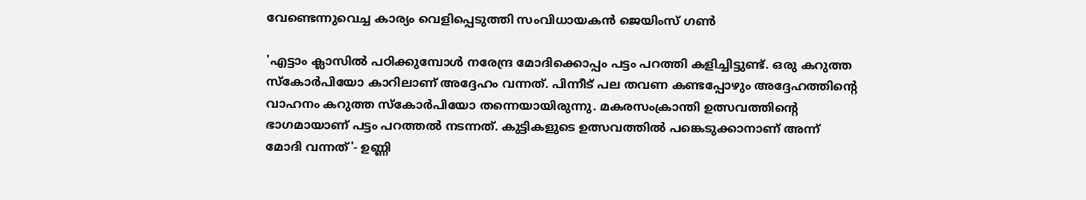വേണ്ടെന്നുവെച്ച കാര്യം വെളിപ്പെടുത്തി സംവിധായകൻ ജെയിംസ് ഗണ്‍

'എട്ടാം ക്ലാസില്‍ പഠിക്കുമ്പോള്‍ നരേന്ദ്ര മോദിക്കൊപ്പം പട്ടം പറത്തി കളിച്ചിട്ടുണ്ട്. ഒരു കറുത്ത സ്കോര്‍പിയോ കാറിലാണ് അദ്ദേഹം വന്നത്. പിന്നീട് പല തവണ കണ്ടപ്പോഴും അദ്ദേഹത്തിന്‍റെ വാഹനം കറുത്ത സ്കോര്‍പിയോ തന്നെയായിരുന്നു. മകരസംക്രാന്തി ഉത്സവത്തിന്‍റെ ഭാഗമായാണ് പട്ടം പറത്തല്‍ നടന്നത്. കുട്ടികളുടെ ഉത്സവത്തില്‍ പങ്കെടുക്കാനാണ് അന്ന് മോദി വന്നത്'- ഉണ്ണി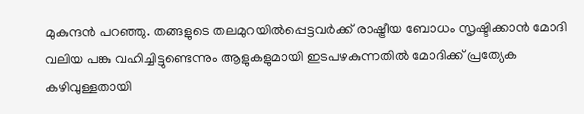മുകുന്ദന്‍ പറഞ്ഞു. തങ്ങളുടെ തലമുറയില്‍പ്പെട്ടവര്‍ക്ക് രാഷ്ട്രീയ ബോധം സൃഷ്ടിക്കാന്‍ മോദി വലിയ പങ്കു വഹിച്ചിട്ടുണ്ടെന്നും ആളുകളുമായി ഇടപഴകുന്നതില്‍ മോദിക്ക് പ്രത്യേക കഴിവുള്ളതായി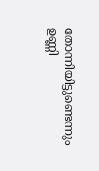തോന്നിയിട്ടുണ്ടെന്നും ഉണ്ണി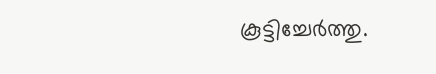കൂട്ടിച്ചേര്‍ത്തു.